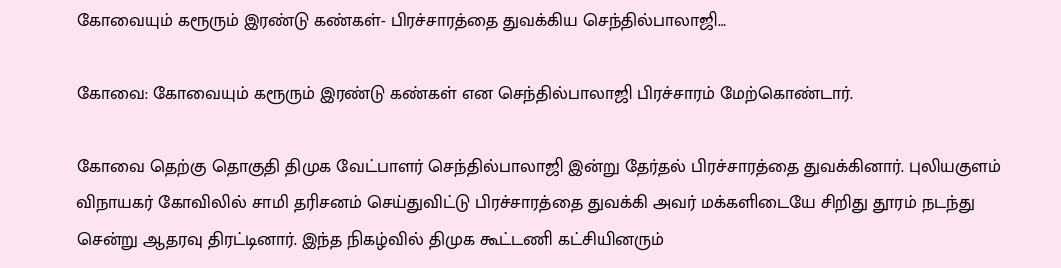கோவையும் கரூரும் இரண்டு கண்கள்- பிரச்சாரத்தை துவக்கிய செந்தில்பாலாஜி…

கோவை: கோவையும் கரூரும் இரண்டு கண்கள் என செந்தில்பாலாஜி பிரச்சாரம் மேற்கொண்டார்.

கோவை தெற்கு தொகுதி திமுக வேட்பாளர் செந்தில்பாலாஜி இன்று தேர்தல் பிரச்சாரத்தை துவக்கினார். புலியகுளம் விநாயகர் கோவிலில் சாமி தரிசனம் செய்துவிட்டு பிரச்சாரத்தை துவக்கி அவர் மக்களிடையே சிறிது தூரம் நடந்து சென்று ஆதரவு திரட்டினார். இந்த நிகழ்வில் திமுக கூட்டணி கட்சியினரும்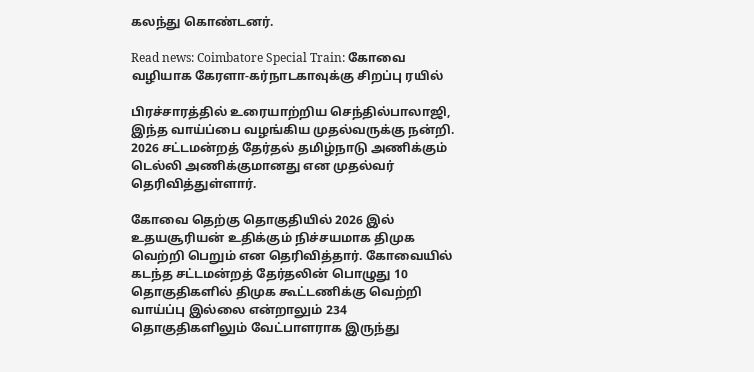கலந்து கொண்டனர்.

Read news: Coimbatore Special Train: கோவை வழியாக கேரளா-கர்நாடகாவுக்கு சிறப்பு ரயில்

பிரச்சாரத்தில் உரையாற்றிய செந்தில்பாலாஜி, இந்த வாய்ப்பை வழங்கிய முதல்வருக்கு நன்றி. 2026 சட்டமன்றத் தேர்தல் தமிழ்நாடு அணிக்கும் டெல்லி அணிக்குமானது என முதல்வர் தெரிவித்துள்ளார்.

கோவை தெற்கு தொகுதியில் 2026 இல் உதயசூரியன் உதிக்கும் நிச்சயமாக திமுக வெற்றி பெறும் என தெரிவித்தார். கோவையில் கடந்த சட்டமன்றத் தேர்தலின் பொழுது 10 தொகுதிகளில் திமுக கூட்டணிக்கு வெற்றி வாய்ப்பு இல்லை என்றாலும் 234 தொகுதிகளிலும் வேட்பாளராக இருந்து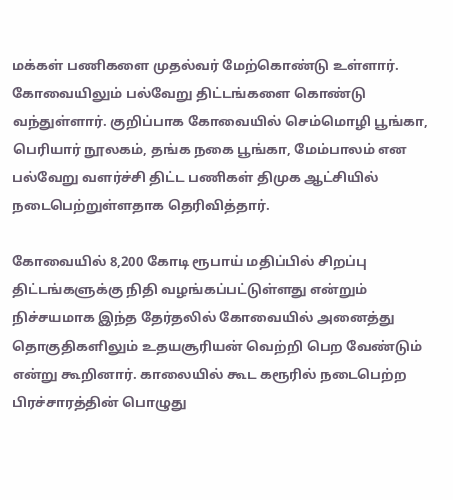மக்கள் பணிகளை முதல்வர் மேற்கொண்டு உள்ளார். கோவையிலும் பல்வேறு திட்டங்களை கொண்டு வந்துள்ளார். குறிப்பாக கோவையில் செம்மொழி பூங்கா, பெரியார் நூலகம், தங்க நகை பூங்கா, மேம்பாலம் என பல்வேறு வளர்ச்சி திட்ட பணிகள் திமுக ஆட்சியில் நடைபெற்றுள்ளதாக தெரிவித்தார்.

கோவையில் 8,200 கோடி ரூபாய் மதிப்பில் சிறப்பு திட்டங்களுக்கு நிதி வழங்கப்பட்டுள்ளது என்றும் நிச்சயமாக இந்த தேர்தலில் கோவையில் அனைத்து தொகுதிகளிலும் உதயசூரியன் வெற்றி பெற வேண்டும் என்று கூறினார். காலையில் கூட கரூரில் நடைபெற்ற பிரச்சாரத்தின் பொழுது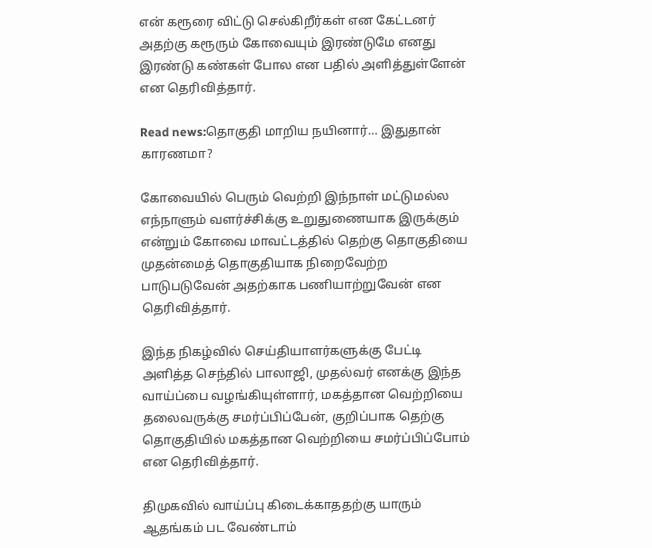என் கரூரை விட்டு செல்கிறீர்கள் என கேட்டனர் அதற்கு கரூரும் கோவையும் இரண்டுமே எனது இரண்டு கண்கள் போல என பதில் அளித்துள்ளேன் என தெரிவித்தார்.

Read news:தொகுதி மாறிய நயினார்… இதுதான் காரணமா?

கோவையில் பெரும் வெற்றி இந்நாள் மட்டுமல்ல எந்நாளும் வளர்ச்சிக்கு உறுதுணையாக இருக்கும் என்றும் கோவை மாவட்டத்தில் தெற்கு தொகுதியை முதன்மைத் தொகுதியாக நிறைவேற்ற பாடுபடுவேன் அதற்காக பணியாற்றுவேன் என தெரிவித்தார்.

இந்த நிகழ்வில் செய்தியாளர்களுக்கு பேட்டி அளித்த செந்தில் பாலாஜி, முதல்வர் எனக்கு இந்த வாய்ப்பை வழங்கியுள்ளார், மகத்தான வெற்றியை தலைவருக்கு சமர்ப்பிப்பேன், குறிப்பாக தெற்கு தொகுதியில் மகத்தான வெற்றியை சமர்ப்பிப்போம் என தெரிவித்தார்.

திமுகவில் வாய்ப்பு கிடைக்காததற்கு யாரும் ஆதங்கம் பட வேண்டாம்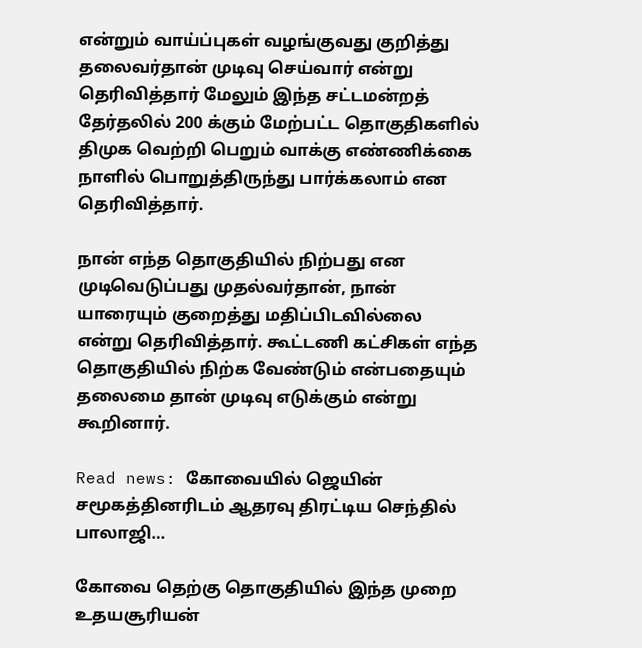என்றும் வாய்ப்புகள் வழங்குவது குறித்து தலைவர்தான் முடிவு செய்வார் என்று தெரிவித்தார் மேலும் இந்த சட்டமன்றத் தேர்தலில் 200 க்கும் மேற்பட்ட தொகுதிகளில் திமுக வெற்றி பெறும் வாக்கு எண்ணிக்கை நாளில் பொறுத்திருந்து பார்க்கலாம் என தெரிவித்தார்.

நான் எந்த தொகுதியில் நிற்பது என முடிவெடுப்பது முதல்வர்தான், நான் யாரையும் குறைத்து மதிப்பிடவில்லை என்று தெரிவித்தார். கூட்டணி கட்சிகள் எந்த தொகுதியில் நிற்க வேண்டும் என்பதையும் தலைமை தான் முடிவு எடுக்கும் என்று கூறினார்.

Read news: கோவையில் ஜெயின் சமூகத்தினரிடம் ஆதரவு திரட்டிய செந்தில் பாலாஜி…

கோவை தெற்கு தொகுதியில் இந்த முறை உதயசூரியன்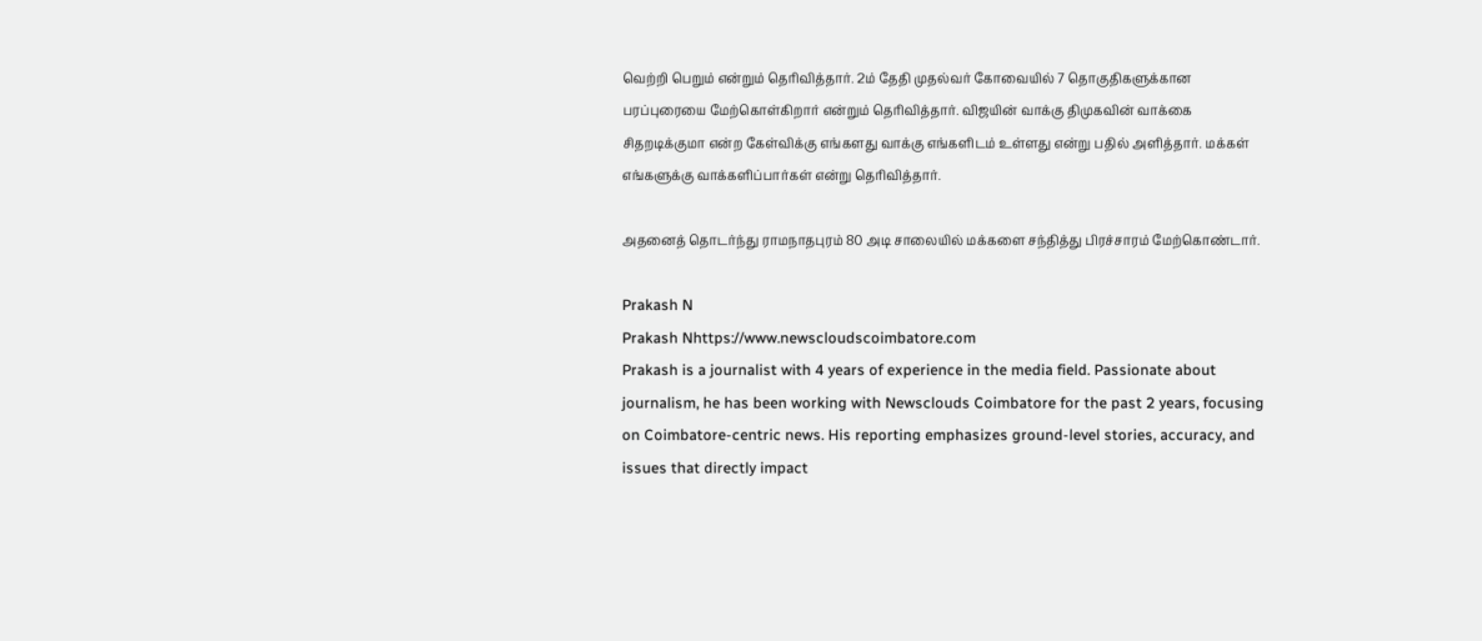வெற்றி பெறும் என்றும் தெரிவித்தார். 2ம் தேதி முதல்வர் கோவையில் 7 தொகுதிகளுக்கான பரப்புரையை மேற்கொள்கிறார் என்றும் தெரிவித்தார். விஜயின் வாக்கு திமுகவின் வாக்கை சிதறடிக்குமா என்ற கேள்விக்கு எங்களது வாக்கு எங்களிடம் உள்ளது என்று பதில் அளித்தார். மக்கள் எங்களுக்கு வாக்களிப்பார்கள் என்று தெரிவித்தார்.

அதனைத் தொடர்ந்து ராமநாதபுரம் 80 அடி சாலையில் மக்களை சந்தித்து பிரச்சாரம் மேற்கொண்டார்.

Prakash N
Prakash Nhttps://www.newscloudscoimbatore.com
Prakash is a journalist with 4 years of experience in the media field. Passionate about journalism, he has been working with Newsclouds Coimbatore for the past 2 years, focusing on Coimbatore-centric news. His reporting emphasizes ground-level stories, accuracy, and issues that directly impact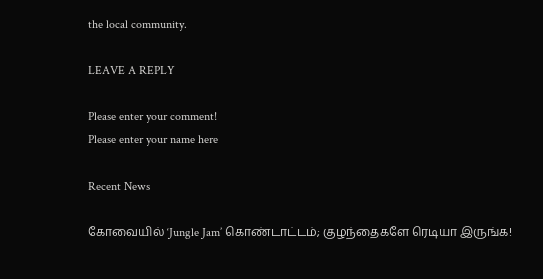the local community.

LEAVE A REPLY

Please enter your comment!
Please enter your name here

Recent News

கோவையில் ‘Jungle Jam’ கொண்டாட்டம்; குழந்தைகளே ரெடியா இருங்க!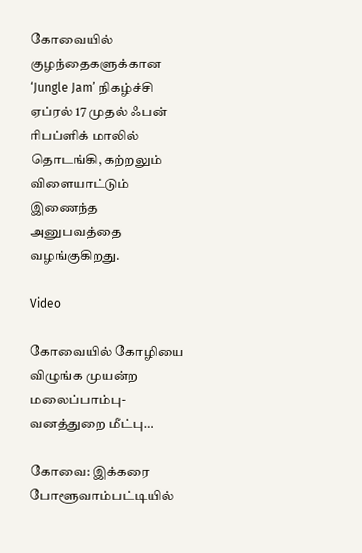கோவையில் குழந்தைகளுக்கான ‘Jungle Jam’ நிகழ்ச்சி ஏப்ரல் 17 முதல் ஃபன் ரிபப்ளிக் மாலில் தொடங்கி, கற்றலும் விளையாட்டும் இணைந்த அனுபவத்தை வழங்குகிறது.

Video

கோவையில் கோழியை விழுங்க முயன்ற மலைப்பாம்பு- வனத்துறை மீட்பு…

கோவை: இக்கரை போளூவாம்பட்டியில்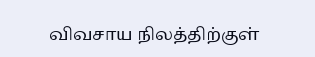விவசாய நிலத்திற்குள்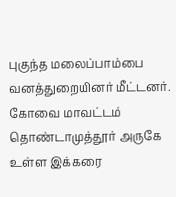புகுந்த மலைப்பாம்பை வனத்துறையினர் மீட்டனர். கோவை மாவட்டம் தொண்டாமுத்தூர் அருகே உள்ள இக்கரை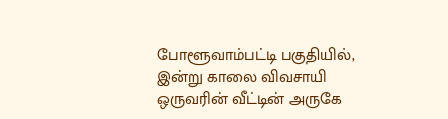போளூவாம்பட்டி பகுதியில், இன்று காலை விவசாயி ஒருவரின் வீட்டின் அருகே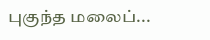புகுந்த மலைப்...